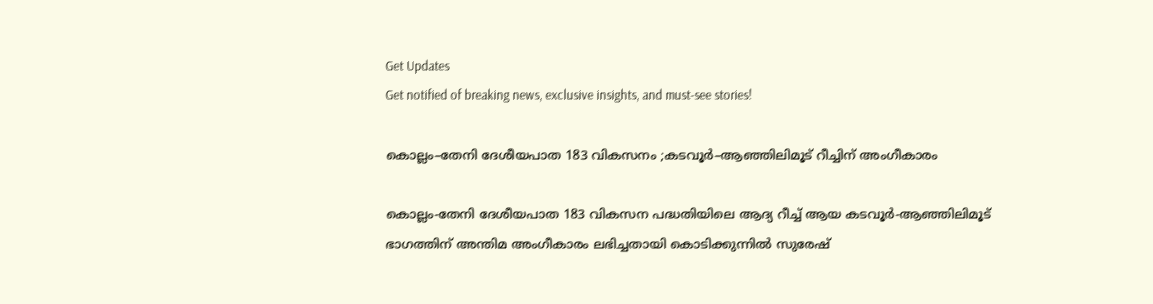Get Updates
Get notified of breaking news, exclusive insights, and must-see stories!

കൊല്ലം–തേനി ദേശീയപാത 183 വികസനം ;കടവൂർ–ആഞ്ഞിലിമൂട് റീച്ചിന് അംഗീകാരം

കൊല്ലം-തേനി ദേശീയപാത 183 വികസന പദ്ധതിയിലെ ആദ്യ റീച്ച് ആയ കടവൂർ-ആഞ്ഞിലിമൂട് ഭാഗത്തിന് അന്തിമ അംഗീകാരം ലഭിച്ചതായി കൊടിക്കുന്നിൽ സുരേഷ്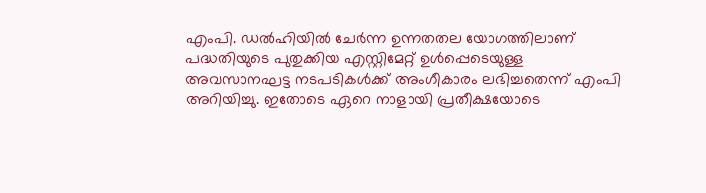എംപി. ഡൽഹിയിൽ ചേർന്ന ഉന്നതതല യോഗത്തിലാണ് പദ്ധതിയുടെ പുതുക്കിയ എസ്റ്റിമേറ്റ് ഉൾപ്പെടെയുള്ള അവസാനഘട്ട നടപടികൾക്ക് അംഗീകാരം ലഭിച്ചതെന്ന് എംപി അറിയിച്ചു. ഇതോടെ ഏറെ നാളായി പ്രതീക്ഷയോടെ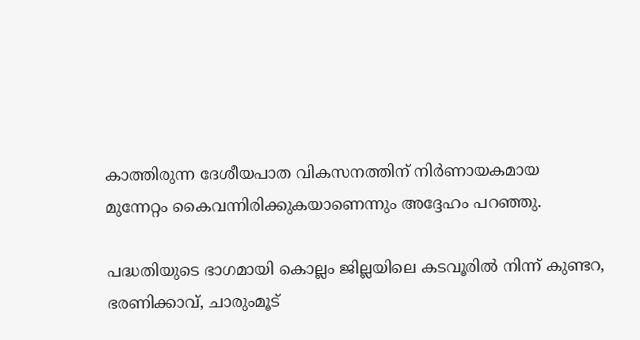കാത്തിരുന്ന ദേശീയപാത വികസനത്തിന് നിർണായകമായ മുന്നേറ്റം കൈവന്നിരിക്കുകയാണെന്നും അദ്ദേഹം പറഞ്ഞു.

പദ്ധതിയുടെ ഭാഗമായി കൊല്ലം ജില്ലയിലെ കടവൂരിൽ നിന്ന് കുണ്ടറ, ഭരണിക്കാവ്, ചാരുംമൂട്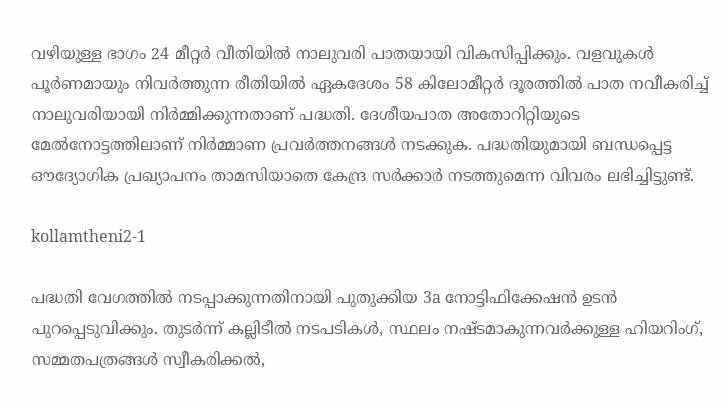വഴിയുള്ള ഭാഗം 24 മീറ്റർ വീതിയിൽ നാലുവരി പാതയായി വികസിപ്പിക്കും. വളവുകൾ പൂർണമായും നിവർത്തുന്ന രീതിയിൽ ഏകദേശം 58 കിലോമീറ്റർ ദൂരത്തിൽ പാത നവീകരിച്ച് നാലുവരിയായി നിർമ്മിക്കുന്നതാണ് പദ്ധതി. ദേശീയപാത അതോറിറ്റിയുടെ മേൽനോട്ടത്തിലാണ് നിർമ്മാണ പ്രവർത്തനങ്ങൾ നടക്കുക. പദ്ധതിയുമായി ബന്ധപ്പെട്ട ഔദ്യോഗിക പ്രഖ്യാപനം താമസിയാതെ കേന്ദ്ര സർക്കാർ നടത്തുമെന്ന വിവരം ലഭിച്ചിട്ടുണ്ട്.

kollamtheni2-1

പദ്ധതി വേഗത്തിൽ നടപ്പാക്കുന്നതിനായി പുതുക്കിയ 3a നോട്ടിഫിക്കേഷൻ ഉടൻ പുറപ്പെടുവിക്കും. തുടർന്ന് കല്ലിടീൽ നടപടികൾ, സ്ഥലം നഷ്ടമാകുന്നവർക്കുള്ള ഹിയറിംഗ്, സമ്മതപത്രങ്ങൾ സ്വീകരിക്കൽ,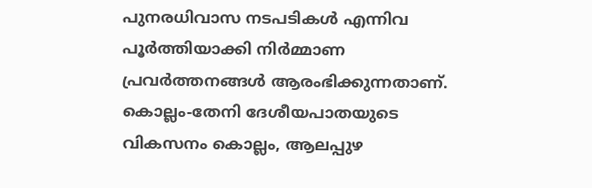പുനരധിവാസ നടപടികൾ എന്നിവ പൂർത്തിയാക്കി നിർമ്മാണ പ്രവർത്തനങ്ങൾ ആരംഭിക്കുന്നതാണ്. കൊല്ലം-തേനി ദേശീയപാതയുടെ വികസനം കൊല്ലം, ആലപ്പുഴ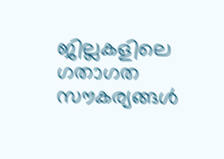ജില്ലകളിലെ ഗതാഗത സൗകര്യങ്ങൾ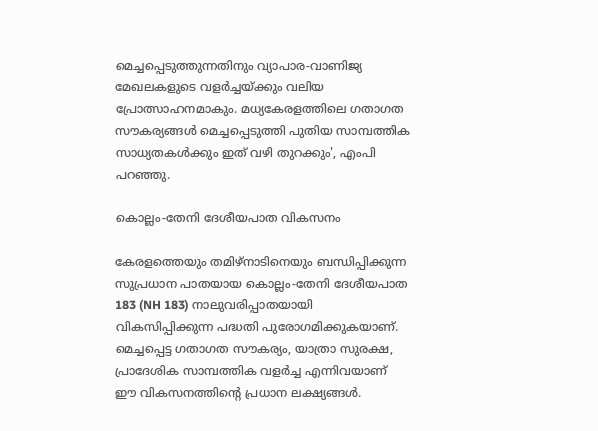മെച്ചപ്പെടുത്തുന്നതിനും വ്യാപാര-വാണിജ്യ മേഖലകളുടെ വളർച്ചയ്ക്കും വലിയ പ്രോത്സാഹനമാകും. മധ്യകേരളത്തിലെ ഗതാഗത സൗകര്യങ്ങൾ മെച്ചപ്പെടുത്തി പുതിയ സാമ്പത്തിക സാധ്യതകൾക്കും ഇത് വഴി തുറക്കും', എംപി പറഞ്ഞു.

കൊല്ലം-തേനി ദേശീയപാത വികസനം

കേരളത്തെയും തമിഴ്നാടിനെയും ബന്ധിപ്പിക്കുന്ന സുപ്രധാന പാതയായ കൊല്ലം-തേനി ദേശീയപാത 183 (NH 183) നാലുവരിപ്പാതയായി വികസിപ്പിക്കുന്ന പദ്ധതി പുരോഗമിക്കുകയാണ്. മെച്ചപ്പെട്ട ഗതാഗത സൗകര്യം, യാത്രാ സുരക്ഷ, പ്രാദേശിക സാമ്പത്തിക വളർച്ച എന്നിവയാണ് ഈ വികസനത്തിൻ്റെ പ്രധാന ലക്ഷ്യങ്ങൾ.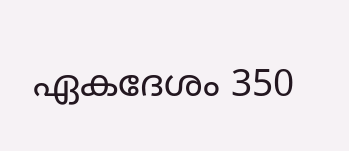ഏകദേശം 350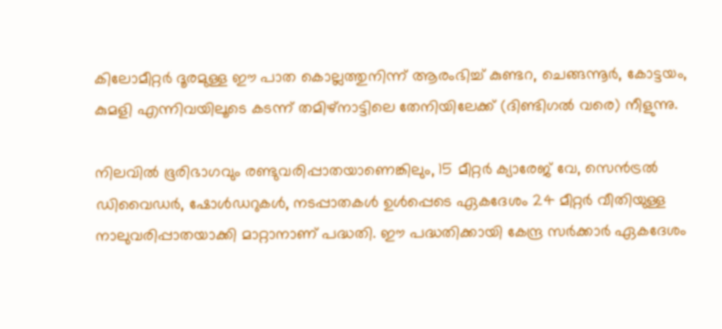കിലോമീറ്റർ ദൂരമുള്ള ഈ പാത കൊല്ലത്തുനിന്ന് ആരംഭിച്ച് കുണ്ടറ, ചെങ്ങന്നൂർ, കോട്ടയം, കുമളി എന്നിവയിലൂടെ കടന്ന് തമിഴ്നാട്ടിലെ തേനിയിലേക്ക് (ദിണ്ടിഗൽ വരെ) നീളുന്നു.

നിലവിൽ ഭൂരിഭാഗവും രണ്ടുവരിപ്പാതയാണെങ്കിലും, 15 മീറ്റർ ക്യാരേജ് വേ, സെൻട്രൽ ഡിവൈഡർ, ഷോൾഡറുകൾ, നടപ്പാതകൾ ഉൾപ്പെടെ ഏകദേശം 24 മീറ്റർ വീതിയുള്ള നാലുവരിപ്പാതയാക്കി മാറ്റാനാണ് പദ്ധതി. ഈ പദ്ധതിക്കായി കേന്ദ്ര സർക്കാർ ഏകദേശം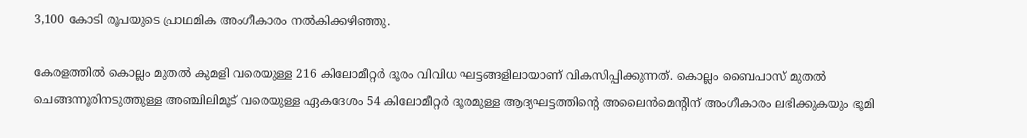3,100 കോടി രൂപയുടെ പ്രാഥമിക അംഗീകാരം നൽകിക്കഴിഞ്ഞു.

കേരളത്തിൽ കൊല്ലം മുതൽ കുമളി വരെയുള്ള 216 കിലോമീറ്റർ ദൂരം വിവിധ ഘട്ടങ്ങളിലായാണ് വികസിപ്പിക്കുന്നത്. കൊല്ലം ബൈപാസ് മുതൽ ചെങ്ങന്നൂരിനടുത്തുള്ള അഞ്ചിലിമൂട് വരെയുള്ള ഏകദേശം 54 കിലോമീറ്റർ ദൂരമുള്ള ആദ്യഘട്ടത്തിൻ്റെ അലൈൻമെൻ്റിന് അംഗീകാരം ലഭിക്കുകയും ഭൂമി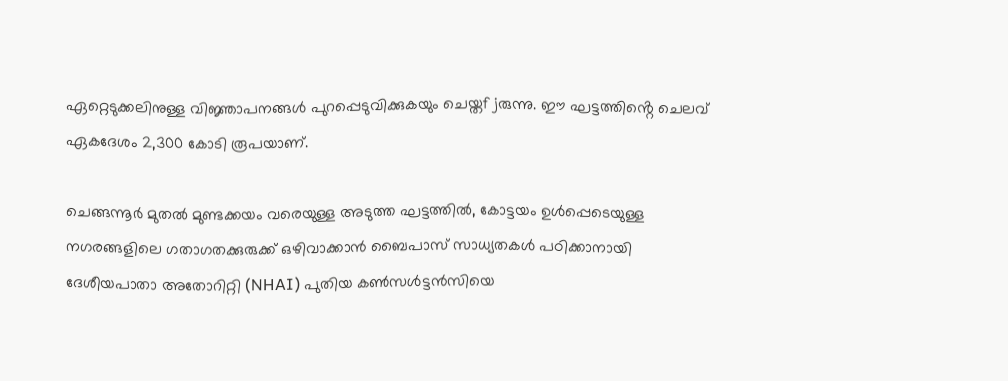ഏറ്റെടുക്കലിനുള്ള വിജ്ഞാപനങ്ങൾ പുറപ്പെടുവിക്കുകയും ചെയ്തfjരുന്നു. ഈ ഘട്ടത്തിൻ്റെ ചെലവ് ഏകദേശം 2,300 കോടി രൂപയാണ്.

ചെങ്ങന്നൂർ മുതൽ മുണ്ടക്കയം വരെയുള്ള അടുത്ത ഘട്ടത്തിൽ, കോട്ടയം ഉൾപ്പെടെയുള്ള നഗരങ്ങളിലെ ഗതാഗതക്കുരുക്ക് ഒഴിവാക്കാൻ ബൈപാസ് സാധ്യതകൾ പഠിക്കാനായി ദേശീയപാതാ അതോറിറ്റി (NHAI) പുതിയ കൺസൾട്ടൻസിയെ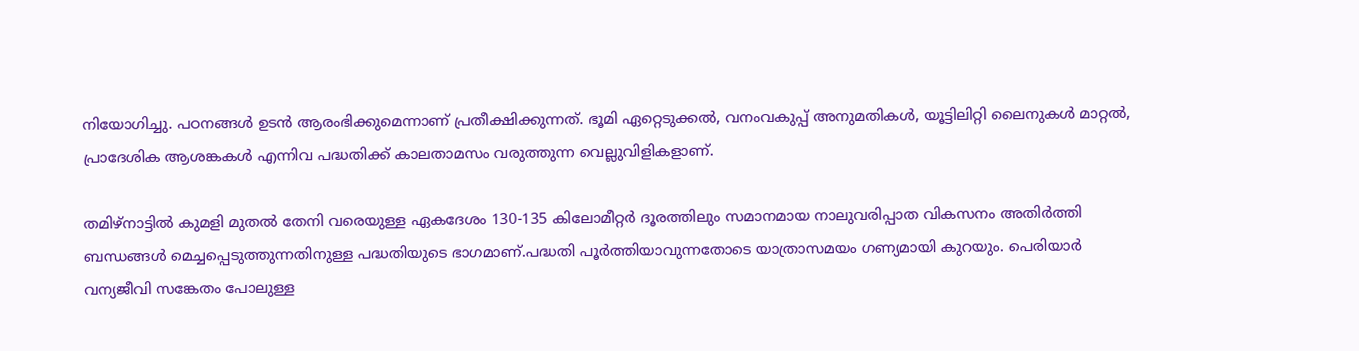നിയോഗിച്ചു. പഠനങ്ങൾ ഉടൻ ആരംഭിക്കുമെന്നാണ് പ്രതീക്ഷിക്കുന്നത്. ഭൂമി ഏറ്റെടുക്കൽ, വനംവകുപ്പ് അനുമതികൾ, യൂട്ടിലിറ്റി ലൈനുകൾ മാറ്റൽ, പ്രാദേശിക ആശങ്കകൾ എന്നിവ പദ്ധതിക്ക് കാലതാമസം വരുത്തുന്ന വെല്ലുവിളികളാണ്.

തമിഴ്നാട്ടിൽ കുമളി മുതൽ തേനി വരെയുള്ള ഏകദേശം 130-135 കിലോമീറ്റർ ദൂരത്തിലും സമാനമായ നാലുവരിപ്പാത വികസനം അതിർത്തി ബന്ധങ്ങൾ മെച്ചപ്പെടുത്തുന്നതിനുള്ള പദ്ധതിയുടെ ഭാഗമാണ്.പദ്ധതി പൂർത്തിയാവുന്നതോടെ യാത്രാസമയം ഗണ്യമായി കുറയും. പെരിയാർ വന്യജീവി സങ്കേതം പോലുള്ള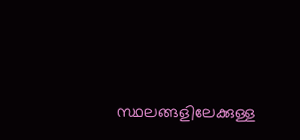സ്ഥലങ്ങളിലേക്കുള്ള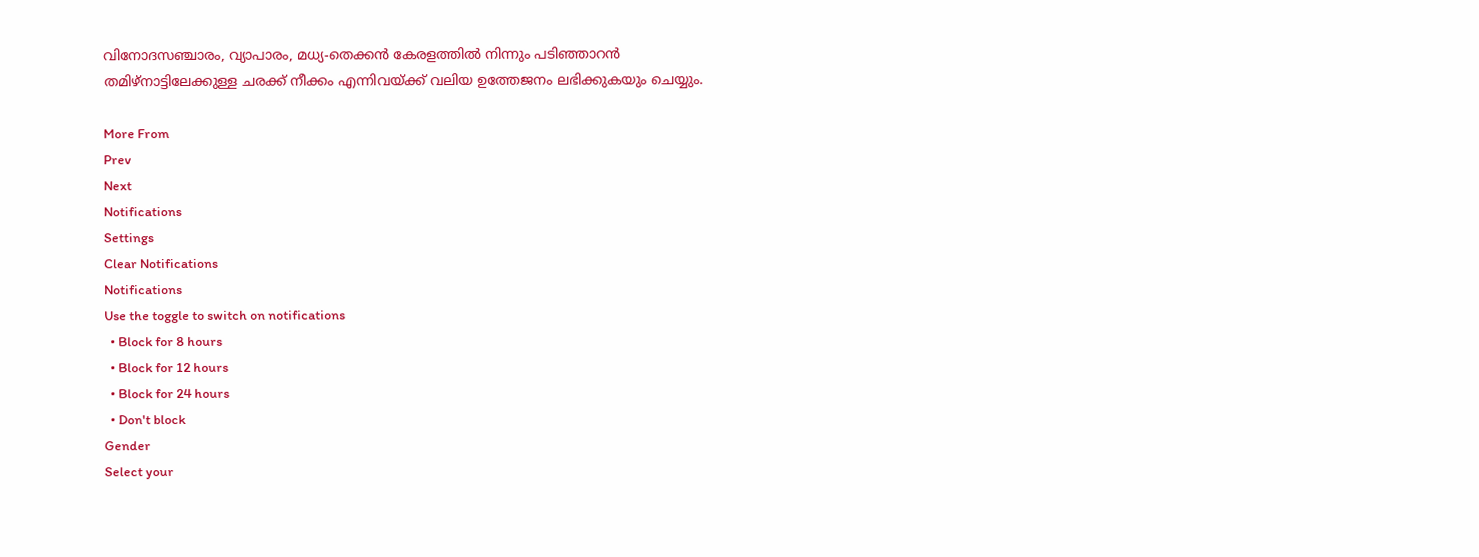വിനോദസഞ്ചാരം, വ്യാപാരം, മധ്യ-തെക്കൻ കേരളത്തിൽ നിന്നും പടിഞ്ഞാറൻ തമിഴ്നാട്ടിലേക്കുള്ള ചരക്ക് നീക്കം എന്നിവയ്ക്ക് വലിയ ഉത്തേജനം ലഭിക്കുകയും ചെയ്യും.

More From
Prev
Next
Notifications
Settings
Clear Notifications
Notifications
Use the toggle to switch on notifications
  • Block for 8 hours
  • Block for 12 hours
  • Block for 24 hours
  • Don't block
Gender
Select your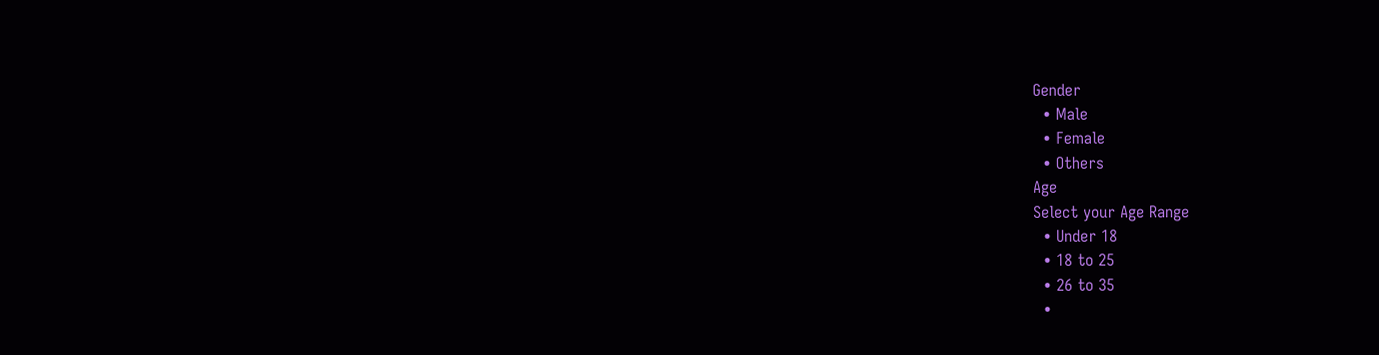Gender
  • Male
  • Female
  • Others
Age
Select your Age Range
  • Under 18
  • 18 to 25
  • 26 to 35
  •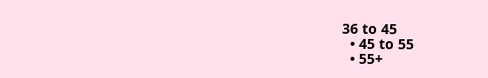36 to 45
  • 45 to 55
  • 55+